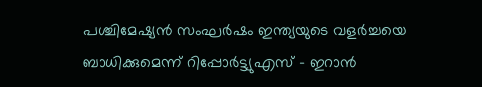പശ്ചിമേഷ്യന്‍ സംഘർഷം ഇന്ത്യയുടെ വളര്‍ച്ചയെ ബാധിക്കുമെന്ന് റിപ്പോർട്ട്യുഎസ് – ഇറാൻ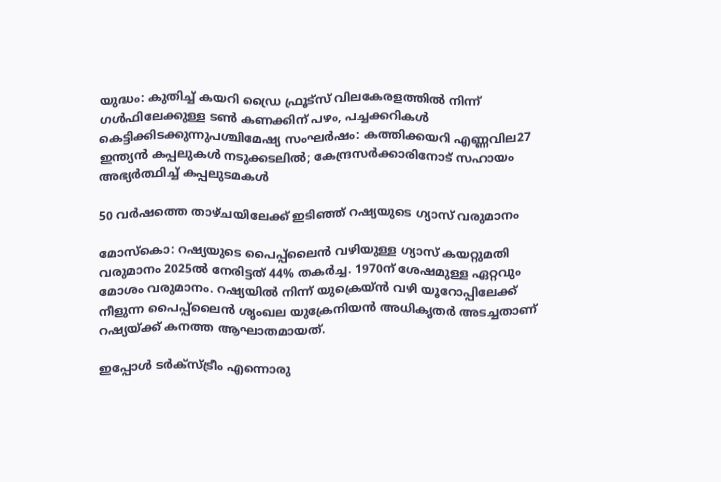യുദ്ധം: കുതിച്ച് കയറി ഡ്രൈ ഫ്രൂട്സ് വിലകേരളത്തില്‍ നിന്ന് ഗള്‍ഫിലേക്കുള്ള ടണ്‍ കണക്കിന് പഴം, പച്ചക്കറികള്‍ കെട്ടിക്കിടക്കുന്നുപശ്ചിമേഷ്യ സംഘർഷം: കത്തിക്കയറി എണ്ണവില27 ഇന്ത്യൻ കപ്പലുകൾ നടുക്കടലിൽ; കേന്ദ്രസർക്കാരിനോട് സഹായം അഭ്യർത്ഥിച്ച് കപ്പലുടമകൾ

50 വർഷത്തെ താഴ്ചയിലേക്ക് ഇടിഞ്ഞ് റഷ്യയുടെ ഗ്യാസ് വരുമാനം

മോസ്കൊ: റഷ്യയുടെ പൈപ്പ്‍ലൈൻ വഴിയുള്ള ഗ്യാസ് കയറ്റുമതി വരുമാനം 2025ൽ നേരിട്ടത് 44% തകർച്ച. 1970ന് ശേഷമുള്ള ഏറ്റവും മോശം വരുമാനം. റഷ്യയിൽ നിന്ന് യുക്രെയ്ൻ വഴി യൂറോപ്പിലേക്ക് നീളുന്ന പൈപ്പ്‍ലൈൻ ശൃംഖല യുക്രേനിയൻ അധികൃതർ അടച്ചതാണ് റഷ്യയ്ക്ക് കനത്ത ആഘാതമായത്.

ഇപ്പോൾ ടർക്സ്ട്രീം എന്നൊരു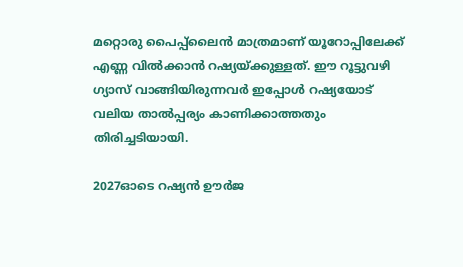മറ്റൊരു പൈപ്പ്‍ലൈൻ മാത്രമാണ് യൂറോപ്പിലേക്ക് എണ്ണ വിൽക്കാൻ റഷ്യയ്ക്കുള്ളത്. ഈ റൂട്ടുവഴി ഗ്യാസ് വാങ്ങിയിരുന്നവർ ഇപ്പോൾ റഷ്യയോട് വലിയ താൽപ്പര്യം കാണിക്കാത്തതും തിരിച്ചടിയായി.

2027ഓടെ റഷ്യൻ ഊർജ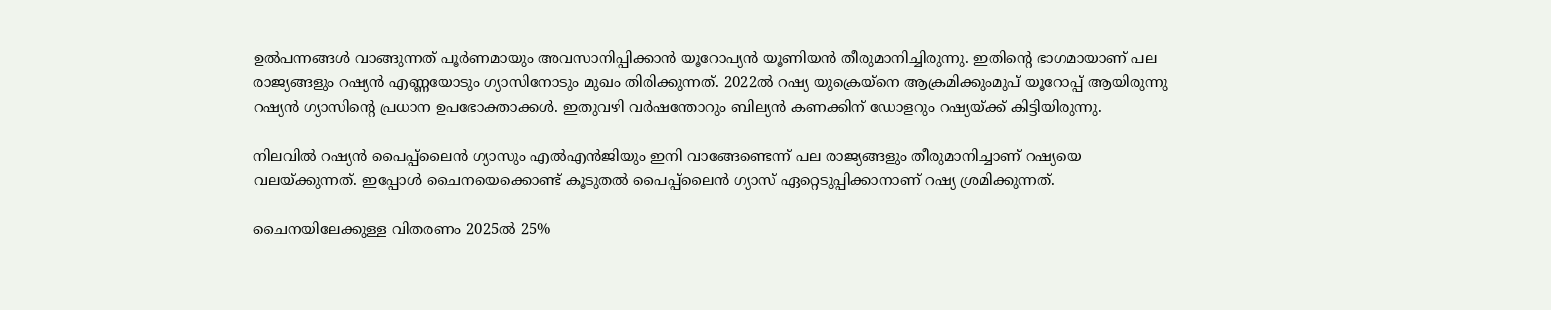ഉൽപന്നങ്ങൾ വാങ്ങുന്നത് പൂർണമായും അവസാനിപ്പിക്കാൻ യൂറോപ്യൻ യൂണിയൻ തീരുമാനിച്ചിരുന്നു. ഇതിന്റെ ഭാഗമായാണ് പല രാജ്യങ്ങളും റഷ്യൻ‌ എണ്ണയോടും ഗ്യാസിനോടും മുഖം തിരിക്കുന്നത്. 2022ൽ റഷ്യ യുക്രെയ്നെ ആക്രമിക്കുംമുപ് യൂറോപ്പ് ആയിരുന്നു റഷ്യൻ ഗ്യാസിന്റെ പ്രധാന ഉപഭോക്താക്കൾ. ഇതുവഴി വർഷന്തോറും ബില്യൻ കണക്കിന് ഡോളറും റഷ്യയ്ക്ക് കിട്ടിയിരുന്നു.

നിലവിൽ റഷ്യൻ പൈപ്പ്‍ലൈൻ ഗ്യാസും എൽഎൻജിയും ഇനി വാങ്ങേണ്ടെന്ന് പല രാജ്യങ്ങളും തീരുമാനിച്ചാണ് റഷ്യയെ വലയ്ക്കുന്നത്. ഇപ്പോൾ ചൈനയെക്കൊണ്ട് കൂടുതൽ പൈപ്പ്‍ലൈൻ ഗ്യാസ് ഏറ്റെടുപ്പിക്കാനാണ് റഷ്യ ശ്രമിക്കുന്നത്.

ചൈനയിലേക്കുള്ള വിതരണം 2025ൽ 25%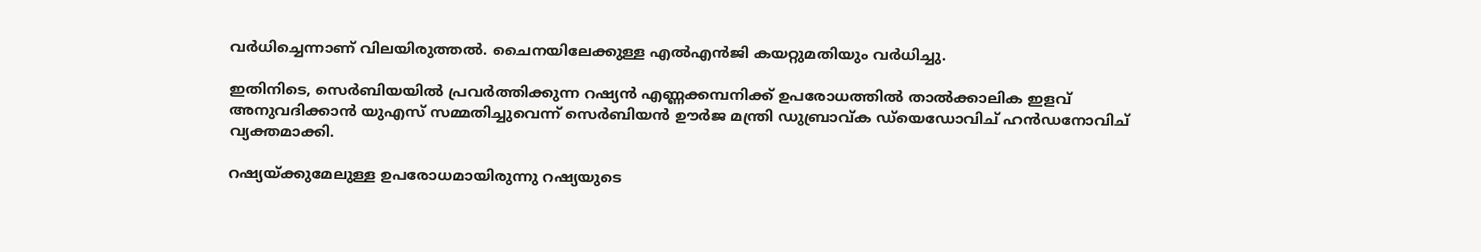വർധിച്ചെന്നാണ് വിലയിരുത്തൽ. ചൈനയിലേക്കുള്ള എൽഎന്‍ജി കയറ്റുമതിയും വർധിച്ചു.

ഇതിനിടെ, സെർബിയയിൽ പ്രവർത്തിക്കുന്ന റഷ്യൻ എണ്ണക്കമ്പനിക്ക് ഉപരോധത്തിൽ താൽക്കാലിക ഇളവ് അനുവദിക്കാൻ യുഎസ് സമ്മതിച്ചുവെന്ന് സെർബിയൻ ഊർജ മന്ത്രി ഡുബ്രാവ്ക ഡ്‍യെഡോവിച് ഹൻഡനോവിച് വ്യക്തമാക്കി.

റഷ്യയ്ക്കുമേലുള്ള ഉപരോധമായിരുന്നു റഷ്യയുടെ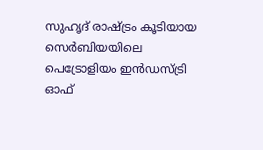സുഹൃദ് രാഷ്ട്രം കൂടിയായ സെർബിയയിലെ പെട്രോളിയം ഇൻഡസ്ട്രി ഓഫ്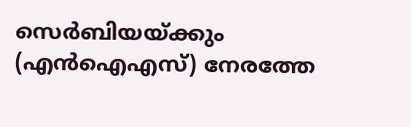സെർ‌ബിയയ്ക്കും (എൻഐഎസ്) നേരത്തേ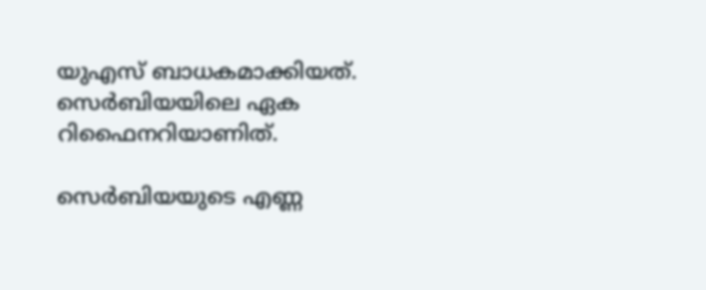യുഎസ് ബാധകമാക്കിയത്. സെർബിയയിലെ ഏക റിഫൈനറിയാണിത്.

സെർബിയയുടെ എണ്ണ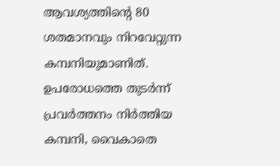ആവശ്യത്തിന്റെ 80 ശതമാനവും നിറവേറ്റുന്ന കമ്പനിയുമാണിത്. ഉപരോധത്തെ തുടർന്ന് പ്രവർത്തനം നിർത്തിയ കമ്പനി, വൈകാതെ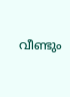വീണ്ടും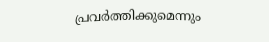പ്രവർത്തിക്കുമെന്നും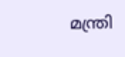മന്ത്രി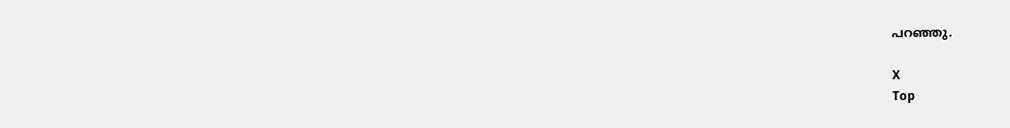പറഞ്ഞു.

X
Top